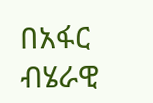በአፋር ብሄራዊ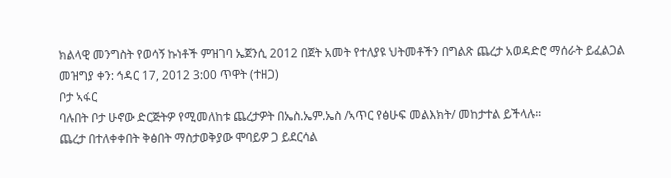ክልላዊ መንግስት የወሳኝ ኩነቶች ምዝገባ ኤጀንሲ 2012 በጀት አመት የተለያዩ ህትመቶችን በግልጽ ጨረታ አወዳድሮ ማሰራት ይፈልጋል
መዝግያ ቀን: ኅዳር 17, 2012 3:00 ጥዋት (ተዘጋ)
ቦታ ኣፋር
ባሉበት ቦታ ሁኖው ድርጅትዎ የሚመለከቱ ጨረታዎት በኤስ.ኤም.ኤስ /ኣጥር የፅሁፍ መልእክት/ መከታተል ይችላሉ።
ጨረታ በተለቀቀበት ቅፅበት ማስታወቅያው ሞባይዎ ጋ ይደርሳል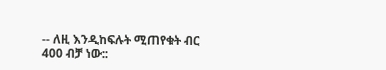-- ለዚ እንዲከፍሉት ሚጠየቁት ብር 400 ብቻ ነው::